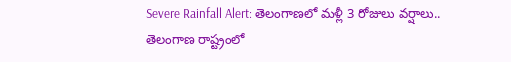Severe Rainfall Alert: తెలంగాణలో మళ్లీ 3 రోజులు వర్షాలు..
తెలంగాణ రాష్ట్రంలో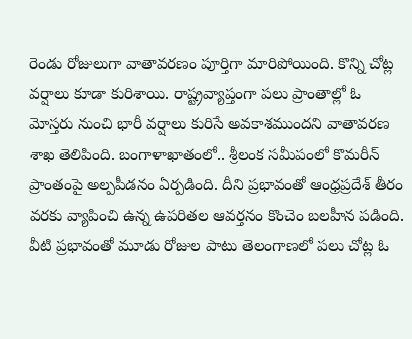రెండు రోజులుగా వాతావరణం పూర్తిగా మారిపోయింది. కొన్ని చోట్ల వర్షాలు కూడా కురిశాయి. రాష్ట్రవ్యాప్తంగా పలు ప్రాంతాల్లో ఓ మోస్తరు నుంచి భారీ వర్షాలు కురిసే అవకాశముందని వాతావరణ శాఖ తెలిపింది. బంగాళాఖాతంలో.. శ్రీలంక సమీపంలో కొమరీన్ ప్రాంతంపై అల్పపీడనం ఏర్పడింది. దీని ప్రభావంతో ఆంధ్రప్రదేశ్ తీరం వరకు వ్యాపించి ఉన్న ఉపరితల ఆవర్తనం కొంచెం బలహీన పడింది. వీటి ప్రభావంతో మూడు రోజుల పాటు తెలంగాణలో పలు చోట్ల ఓ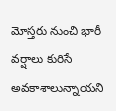మోస్తరు నుంచి భారీ వర్షాలు కురిసే అవకాశాలున్నాయని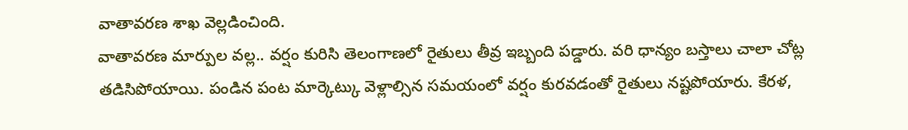వాతావరణ శాఖ వెల్లడించింది.
వాతావరణ మార్పుల వల్ల.. వర్షం కురిసి తెలంగాణలో రైతులు తీవ్ర ఇబ్బంది పడ్డారు. వరి ధాన్యం బస్తాలు చాలా చోట్ల తడిసిపోయాయి. పండిన పంట మార్కెట్కు వెళ్లాల్సిన సమయంలో వర్షం కురవడంతో రైతులు నష్టపోయారు. కేరళ,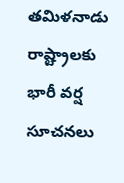తమిళనాడు రాష్ట్రాలకు భారీ వర్ష సూచనలు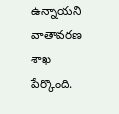ఉన్నాయని వాతావరణ శాఖ పేర్కొంది.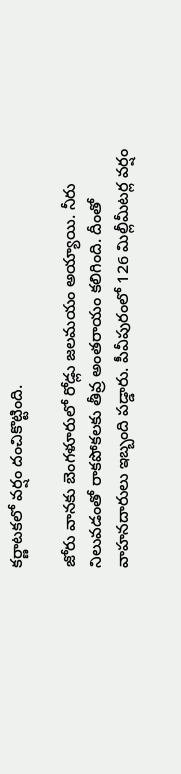కర్ణాటకలో వర్షం దంచికొట్టింది.

జోరు వానకు బెంగళూరులో రోడ్లు జలమయం అయ్యాయి. నీరు నిలువడంతో రాకపోకలకు తీవ్ర అంతరాయం కలిగింది. దీంతో వాహనదారులు ఇబ్బంది పడ్డారు. పీవీపురంలో 126 మిల్లీమీటర్ల వర్షం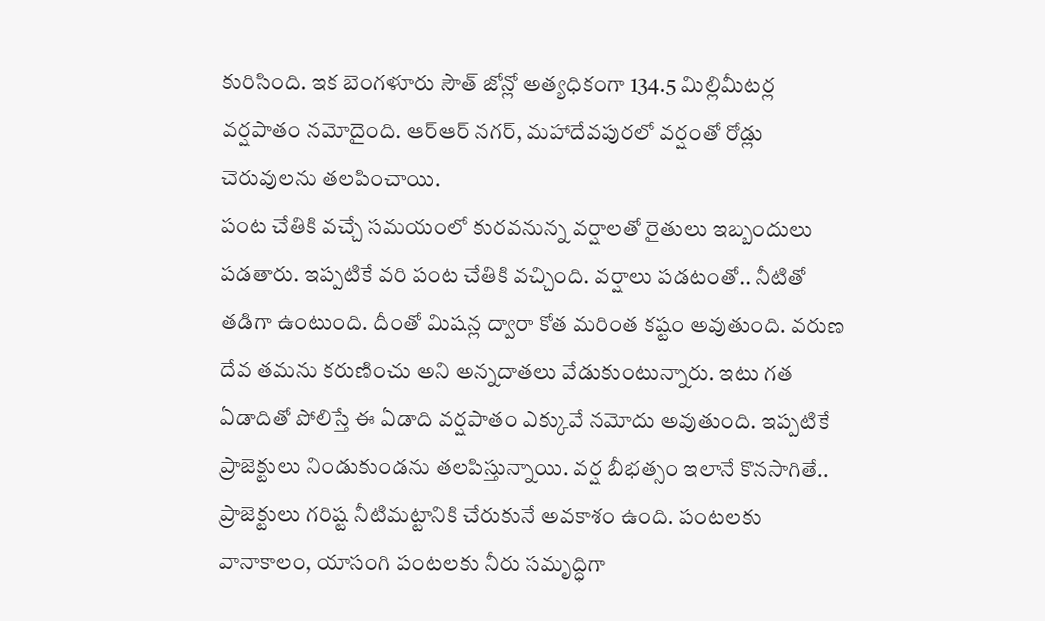కురిసింది. ఇక బెంగళూరు సౌత్ జోన్లో అత్యధికంగా 134.5 మిల్లిమీటర్ల వర్షపాతం నమోదైంది. ఆర్ఆర్ నగర్, మహాదేవపురలో వర్షంతో రోడ్లు చెరువులను తలపించాయి.
పంట చేతికి వచ్చే సమయంలో కురవనున్న వర్షాలతో రైతులు ఇబ్బందులు పడతారు. ఇప్పటికే వరి పంట చేతికి వచ్చింది. వర్షాలు పడటంతో.. నీటితో తడిగా ఉంటుంది. దీంతో మిషన్ల ద్వారా కోత మరింత కష్టం అవుతుంది. వరుణ దేవ తమను కరుణించు అని అన్నదాతలు వేడుకుంటున్నారు. ఇటు గత ఏడాదితో పోలిస్తే ఈ ఏడాది వర్షపాతం ఎక్కువే నమోదు అవుతుంది. ఇప్పటికే ప్రాజెక్టులు నిండుకుండను తలపిస్తున్నాయి. వర్ష బీభత్సం ఇలానే కొనసాగితే.. ప్రాజెక్టులు గరిష్ట నీటిమట్టానికి చేరుకునే అవకాశం ఉంది. పంటలకు వానాకాలం, యాసంగి పంటలకు నీరు సమృద్ధిగా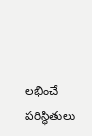లభించే పరిస్థితులు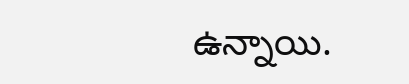ఉన్నాయి.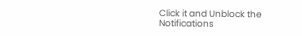Click it and Unblock the Notifications